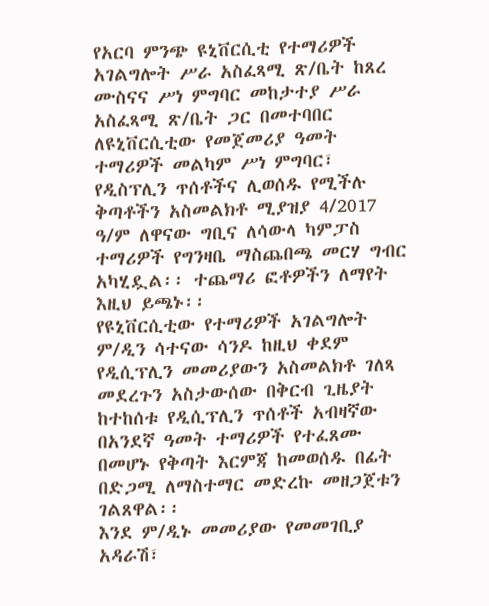የአርባ ምንጭ ዩኒቨርሲቲ የተማሪዎች አገልግሎት ሥራ አስፈጻሚ ጽ/ቤት ከጸረ ሙስናና ሥነ ምግባር መከታተያ ሥራ አስፈጻሚ ጽ/ቤት ጋር በመተባበር ለዩኒቨርሲቲው የመጀመሪያ ዓመት ተማሪዎች መልካም ሥነ ምግባር፣ የዲስፕሊን ጥሰቶችና ሊወሰዱ የሚችሉ ቅጣቶችን አስመልክቶ ሚያዝያ 4/2017 ዓ/ም ለዋናው ግቢና ለሳውላ ካምፓስ ተማሪዎች የግንዛቤ ማስጨበጫ መርሃ ግብር አካሂዷል፡፡ ተጨማሪ ፎቶዎችን ለማየት እዚህ ይጫኑ፡፡
የዩኒቨርሲቲው የተማሪዎች አገልግሎት ም/ዲን ሳተናው ሳንዶ ከዚህ ቀደም የዲሲፕሊን መመሪያውን አስመልክቶ ገለጻ መደረጉን አስታውሰው በቅርብ ጊዜያት ከተከሰቱ የዲሲፕሊን ጥሰቶች አብዛኛው በአንደኛ ዓመት ተማሪዎች የተፈጸሙ በመሆኑ የቅጣት እርምጃ ከመወሰዱ በፊት በድጋሚ ለማስተማር መድረኩ መዘጋጀቱን ገልጸዋል፡፡
እንደ ም/ዲኑ መመሪያው የመመገቢያ አዳራሽ፣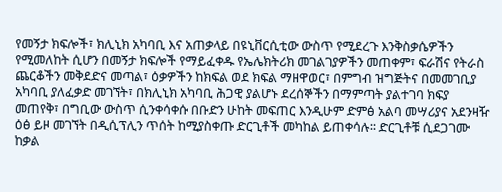የመኝታ ክፍሎች፣ ክሊኒክ አካባቢ እና አጠቃላይ በዩኒቨርሲቲው ውስጥ የሚደረጉ እንቅስቃሴዎችን የሚመለከት ሲሆን በመኝታ ክፍሎች የማይፈቀዱ የኤሌክትሪክ መገልገያዎችን መጠቀም፣ ፍራሽና የትራስ ጨርቆችን መቅደድና መጣል፣ ዕቃዎችን ከክፍል ወደ ክፍል ማዘዋወር፣ በምግብ ዝግጅትና በመመገቢያ አካባቢ ያለፈቃድ መገኘት፣ በክሊኒክ አካባቢ ሕጋዊ ያልሆኑ ደረሰኞችን በማምጣት ያልተገባ ክፍያ መጠየቅ፣ በግቢው ውስጥ ሲንቀሳቀሱ በቡድን ሁከት መፍጠር እንዲሁም ድምፅ አልባ መሣሪያና አደንዛዥ ዕፅ ይዞ መገኘት በዲሲፕሊን ጥሰት ከሚያስቀጡ ድርጊቶች መካከል ይጠቀሳሉ፡፡ ድርጊቶቹ ሲደጋገሙ ከቃል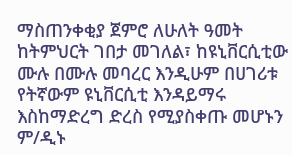ማስጠንቀቂያ ጀምሮ ለሁለት ዓመት ከትምህርት ገበታ መገለል፣ ከዩኒቨርሲቲው ሙሉ በሙሉ መባረር እንዲሁም በሀገሪቱ የትኛውም ዩኒቨርሲቲ እንዳይማሩ እስከማድረግ ድረስ የሚያስቀጡ መሆኑን ም/ዲኑ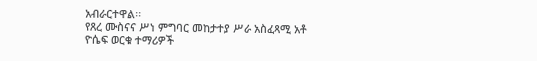አብራርተዋል፡፡
የጸረ ሙስናና ሥነ ምግባር መከታተያ ሥራ አስፈጻሚ አቶ ዮሴፍ ወርቁ ተማሪዎች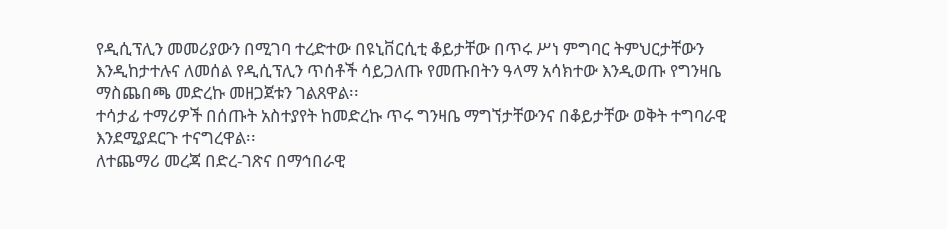የዲሲፕሊን መመሪያውን በሚገባ ተረድተው በዩኒቨርሲቲ ቆይታቸው በጥሩ ሥነ ምግባር ትምህርታቸውን እንዲከታተሉና ለመሰል የዲሲፕሊን ጥሰቶች ሳይጋለጡ የመጡበትን ዓላማ አሳክተው እንዲወጡ የግንዛቤ ማስጨበጫ መድረኩ መዘጋጀቱን ገልጸዋል፡፡
ተሳታፊ ተማሪዎች በሰጡት አስተያየት ከመድረኩ ጥሩ ግንዛቤ ማግኘታቸውንና በቆይታቸው ወቅት ተግባራዊ እንደሚያደርጉ ተናግረዋል፡፡
ለተጨማሪ መረጃ በድረ-ገጽና በማኅበራዊ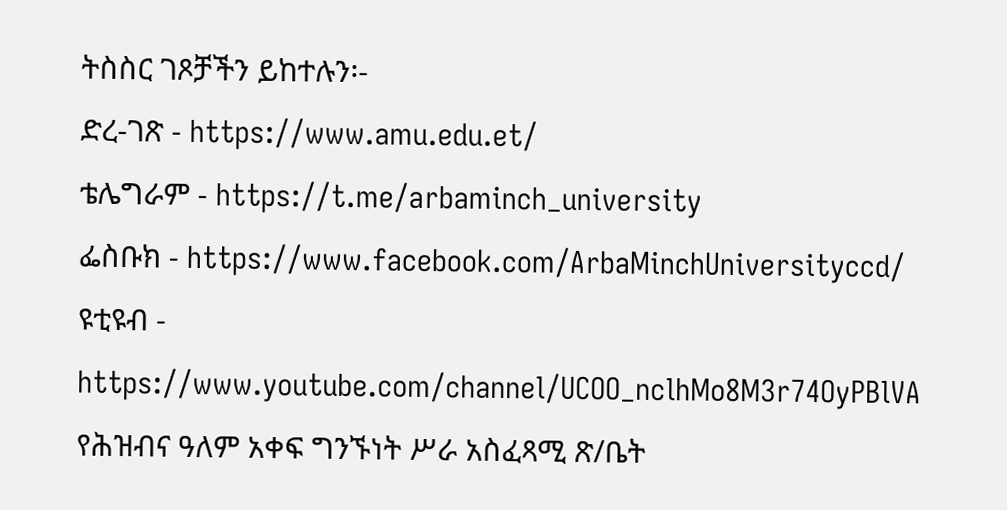ትስስር ገጾቻችን ይከተሉን፡-
ድረ-ገጽ - https://www.amu.edu.et/
ቴሌግራም - https://t.me/arbaminch_university
ፌስቡክ - https://www.facebook.com/ArbaMinchUniversityccd/
ዩቲዩብ - https://www.youtube.com/channel/UCOO_nclhMo8M3r74OyPBlVA
የሕዝብና ዓለም አቀፍ ግንኙነት ሥራ አስፈጻሚ ጽ/ቤት